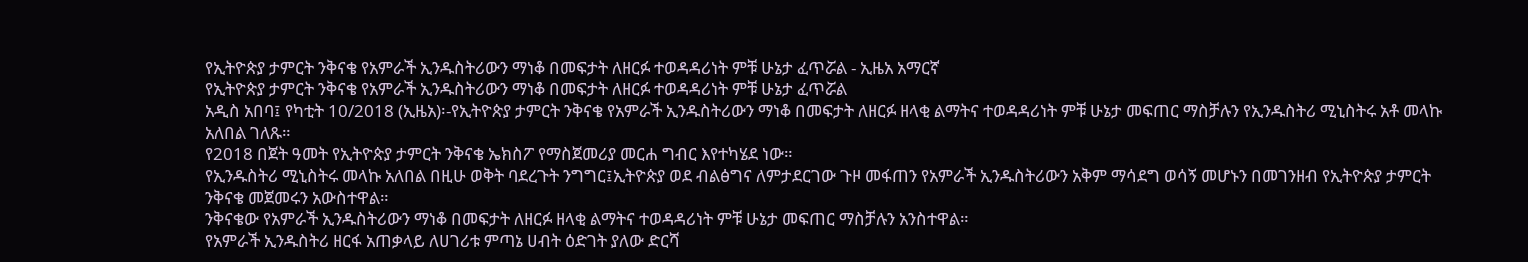የኢትዮጵያ ታምርት ንቅናቄ የአምራች ኢንዱስትሪውን ማነቆ በመፍታት ለዘርፉ ተወዳዳሪነት ምቹ ሁኔታ ፈጥሯል - ኢዜአ አማርኛ
የኢትዮጵያ ታምርት ንቅናቄ የአምራች ኢንዱስትሪውን ማነቆ በመፍታት ለዘርፉ ተወዳዳሪነት ምቹ ሁኔታ ፈጥሯል
አዲስ አበባ፤ የካቲት 10/2018 (ኢዜአ)፡-የኢትዮጵያ ታምርት ንቅናቄ የአምራች ኢንዱስትሪውን ማነቆ በመፍታት ለዘርፉ ዘላቂ ልማትና ተወዳዳሪነት ምቹ ሁኔታ መፍጠር ማስቻሉን የኢንዱስትሪ ሚኒስትሩ አቶ መላኩ አለበል ገለጹ።
የ2018 በጀት ዓመት የኢትዮጵያ ታምርት ንቅናቄ ኤክስፖ የማስጀመሪያ መርሐ ግብር እየተካሄደ ነው።
የኢንዱስትሪ ሚኒስትሩ መላኩ አለበል በዚሁ ወቅት ባደረጉት ንግግር፤ኢትዮጵያ ወደ ብልፅግና ለምታደርገው ጉዞ መፋጠን የአምራች ኢንዱስትሪውን አቅም ማሳደግ ወሳኝ መሆኑን በመገንዘብ የኢትዮጵያ ታምርት ንቅናቄ መጀመሩን አውስተዋል።
ንቅናቄው የአምራች ኢንዱስትሪውን ማነቆ በመፍታት ለዘርፉ ዘላቂ ልማትና ተወዳዳሪነት ምቹ ሁኔታ መፍጠር ማስቻሉን አንስተዋል።
የአምራች ኢንዱስትሪ ዘርፋ አጠቃላይ ለሀገሪቱ ምጣኔ ሀብት ዕድገት ያለው ድርሻ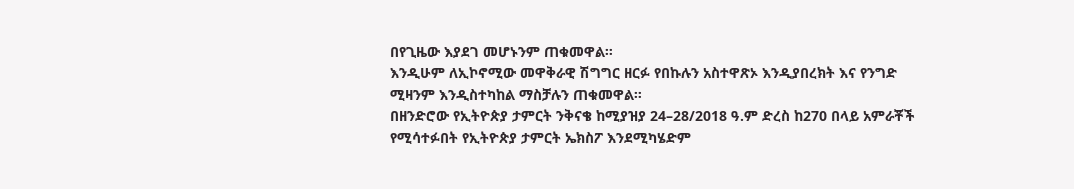በየጊዜው እያደገ መሆኑንም ጠቁመዋል።
እንዲሁም ለኢኮኖሚው መዋቅራዊ ሽግግር ዘርፉ የበኩሉን አስተዋጽኦ እንዲያበረክት እና የንግድ ሚዛንም እንዲስተካከል ማስቻሉን ጠቁመዋል።
በዘንድሮው የኢትዮጵያ ታምርት ንቅናቄ ከሚያዝያ 24–28/2018 ዓ.ም ድረስ ከ270 በላይ አምራቾች የሚሳተፉበት የኢትዮጵያ ታምርት ኤክስፖ እንደሚካሄድም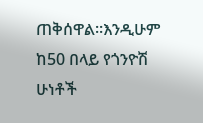ጠቅሰዋል።እንዲሁም ከ50 በላይ የጎንዮሽ ሁነቶች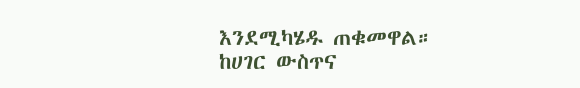እንደሚካሄዱ ጠቁመዋል።
ከሀገር ውስጥና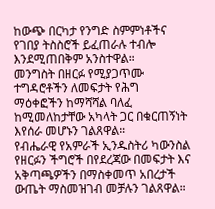ከውጭ በርካታ የንግድ ስምምነቶችና የገበያ ትስስሮች ይፈጠራሉ ተብሎ እንደሚጠበቅም አንስተዋል።
መንግስት በዘርፉ የሚያጋጥሙ ተግዳሮቶችን ለመፍታት የሕግ ማዕቀፎችን ከማሻሻል ባለፈ ከሚመለከታቸው አካላት ጋር በቁርጠኝነት እየሰራ መሆኑን ገልጸዋል።
የብሔራዊ የአምራች ኢንዱስትሪ ካውንስል የዘርፉን ችግሮች በየደረጃው በመፍታት እና አቅጣጫዎችን በማስቀመጥ አበረታች ውጤት ማስመዝገብ መቻሉን ገልጸዋል።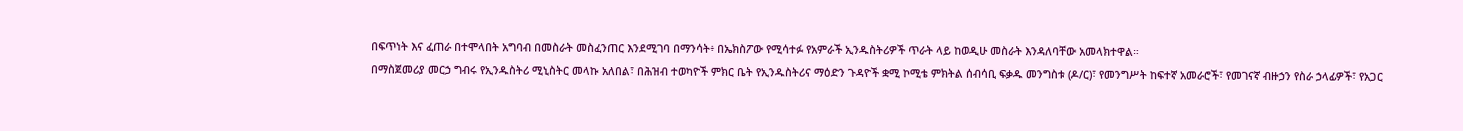በፍጥነት እና ፈጠራ በተሞላበት አግባብ በመስራት መስፈንጠር እንደሚገባ በማንሳት፥ በኤክስፖው የሚሳተፉ የአምራች ኢንዱስትሪዎች ጥራት ላይ ከወዲሁ መስራት እንዳለባቸው አመላክተዋል።
በማስጀመሪያ መርኃ ግብሩ የኢንዱስትሪ ሚኒስትር መላኩ አለበል፣ በሕዝብ ተወካዮች ምክር ቤት የኢንዱስትሪና ማዕድን ጉዳዮች ቋሚ ኮሚቴ ምክትል ሰብሳቢ ፍቃዱ መንግስቱ (ዶ/ር)፣ የመንግሥት ከፍተኛ አመራሮች፣ የመገናኛ ብዙኃን የስራ ኃላፊዎች፣ የአጋር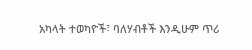አካላት ተወካዮች፣ ባለሃብቶች እንዲሁም ጥሪ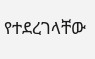የተደረገላቸው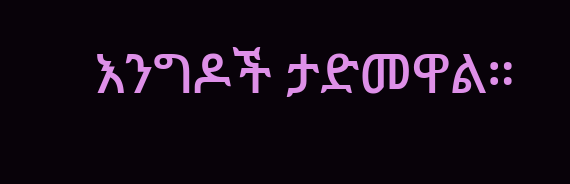እንግዶች ታድመዋል።